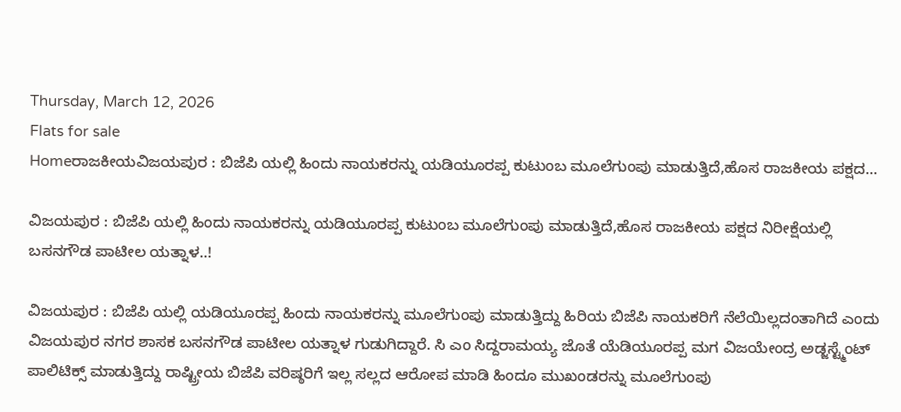Thursday, March 12, 2026
Flats for sale
Homeರಾಜಕೀಯವಿಜಯಪುರ : ಬಿಜೆಪಿ ಯಲ್ಲಿ ಹಿಂದು ನಾಯಕರನ್ನು ಯಡಿಯೂರಪ್ಪ ಕುಟುಂಬ ಮೂಲೆಗುಂಪು ಮಾಡುತ್ತಿದೆ,ಹೊಸ ರಾಜಕೀಯ ಪಕ್ಷದ...

ವಿಜಯಪುರ : ಬಿಜೆಪಿ ಯಲ್ಲಿ ಹಿಂದು ನಾಯಕರನ್ನು ಯಡಿಯೂರಪ್ಪ ಕುಟುಂಬ ಮೂಲೆಗುಂಪು ಮಾಡುತ್ತಿದೆ,ಹೊಸ ರಾಜಕೀಯ ಪಕ್ಷದ ನಿರೀಕ್ಷೆಯಲ್ಲಿ ಬಸನಗೌಡ ಪಾಟೀಲ ಯತ್ನಾಳ..!

ವಿಜಯಪುರ : ಬಿಜೆಪಿ ಯಲ್ಲಿ ಯಡಿಯೂರಪ್ಪ ಹಿಂದು ನಾಯಕರನ್ನು ಮೂಲೆಗುಂಪು ಮಾಡುತ್ತಿದ್ದು ಹಿರಿಯ ಬಿಜೆಪಿ ನಾಯಕರಿಗೆ ನೆಲೆಯಿಲ್ಲದಂತಾಗಿದೆ ಎಂದು ವಿಜಯಪುರ ನಗರ ಶಾಸಕ ಬಸನಗೌಡ ಪಾಟೀಲ ಯತ್ನಾಳ ಗುಡುಗಿದ್ದಾರೆ. ಸಿ ಎಂ ಸಿದ್ದರಾಮಯ್ಯ ಜೊತೆ ಯೆಡಿಯೂರಪ್ಪ ಮಗ ವಿಜಯೇಂದ್ರ ಅಡ್ಜಸ್ಟ್ಮೆಂಟ್ ಪಾಲಿಟಿಕ್ಸ್ ಮಾಡುತ್ತಿದ್ದು ರಾಷ್ಟ್ರೀಯ ಬಿಜೆಪಿ ವರಿಷ್ಠರಿಗೆ ಇಲ್ಲ ಸಲ್ಲದ ಆರೋಪ ಮಾಡಿ ಹಿಂದೂ ಮುಖಂಡರನ್ನು ಮೂಲೆಗುಂಪು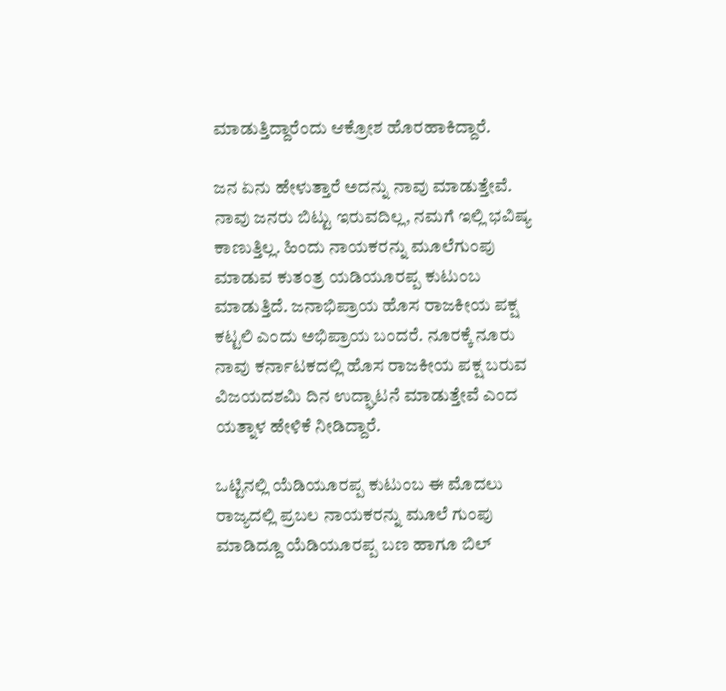ಮಾಡುತ್ತಿದ್ದಾರೆಂದು ಆಕ್ರೋಶ ಹೊರಹಾಕಿದ್ದಾರೆ.

ಜನ ಏನು ಹೇಳುತ್ತಾರೆ ಅದನ್ನು ನಾವು ಮಾಡುತ್ತೇವೆ. ನಾವು ಜನರು ಬಿಟ್ಟು ಇರುವದಿಲ್ಲ, ನಮಗೆ ಇಲ್ಲಿ ಭವಿಷ್ಯ ಕಾಣುತ್ತಿಲ್ಲ. ಹಿಂದು ನಾಯಕರನ್ನು ಮೂಲೆಗುಂಪು ಮಾಡುವ ಕುತಂತ್ರ ಯಡಿಯೂರಪ್ಪ ಕುಟುಂಬ ಮಾಡುತ್ತಿದೆ. ಜನಾಭಿಪ್ರಾಯ ಹೊಸ ರಾಜಕೀಯ ಪಕ್ಷ ಕಟ್ಟಲಿ ಎಂದು ಅಭಿಪ್ರಾಯ ಬಂದರೆ. ನೂರಕ್ಕೆ ನೂರು ನಾವು ಕರ್ನಾಟಕದಲ್ಲಿ ಹೊಸ ರಾಜಕೀಯ ಪಕ್ಷ ಬರುವ ವಿಜಯದಶಮಿ ದಿನ ಉದ್ಘಾಟನೆ ಮಾಡುತ್ತೇವೆ ಎಂದ ಯತ್ನಾಳ ಹೇಳಿಕೆ ನೀಡಿದ್ದಾರೆ.

ಒಟ್ಟಿನಲ್ಲಿ ಯೆಡಿಯೂರಪ್ಪ ಕುಟುಂಬ ಈ ಮೊದಲು ರಾಜ್ಯದಲ್ಲಿ ಪ್ರಬಲ ನಾಯಕರನ್ನು ಮೂಲೆ ಗುಂಪು ಮಾಡಿದ್ದೂ ಯೆಡಿಯೂರಪ್ಪ ಬಣ ಹಾಗೂ ಬಿಲ್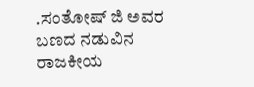.ಸಂತೋಷ್ ಜಿ ಅವರ ಬಣದ ನಡುವಿನ ರಾಜಕೀಯ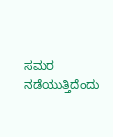ಸಮರ ನಡೆಯುತ್ತಿದೆಂದು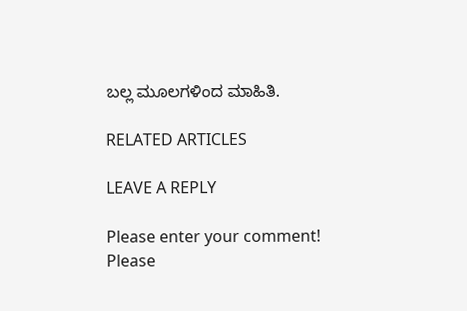ಬಲ್ಲ ಮೂಲಗಳಿಂದ ಮಾಹಿತಿ.

RELATED ARTICLES

LEAVE A REPLY

Please enter your comment!
Please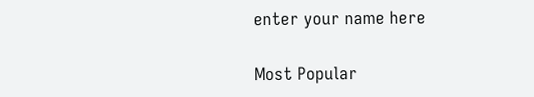enter your name here

Most Popular